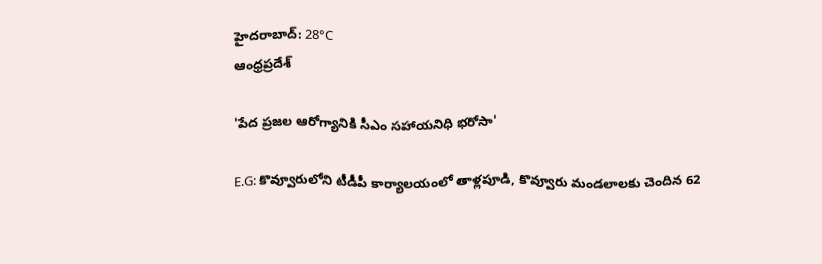హైదరాబాద్: 28°C
ఆంధ్రప్రదేశ్

'పేద ప్రజల ఆరోగ్యానికి సీఎం సహాయనిధి భరోసా'

E.G: కొవ్వూరులోని టీడీపీ కార్యాలయంలో తాళ్లపూడి, కొవ్వూరు మండలాలకు చెందిన 62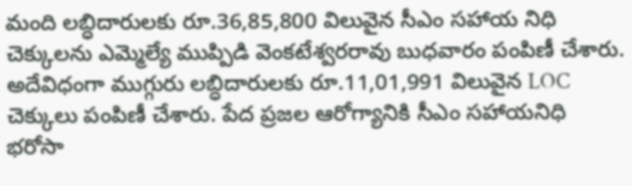మంది లబ్ధిదారులకు రూ.36,85,800 విలువైన సీఎం సహాయ నిధి చెక్కులను ఎమ్మెల్యే ముప్పిడి వెంకటేశ్వరరావు బుధవారం పంపిణీ చేశారు. అదేవిధంగా ముగ్గురు లబ్ధిదారులకు రూ.11,01,991 విలువైన LOC చెక్కులు పంపిణీ చేశారు. పేద ప్రజల ఆరోగ్యానికి సీఎం సహాయనిధి భరోసా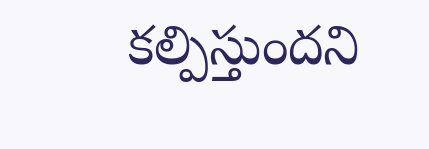కల్పిస్తుందని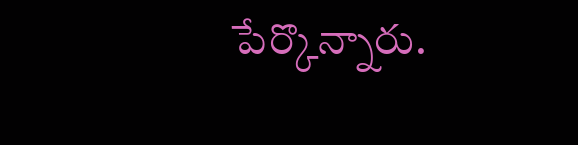పేర్కొన్నారు.